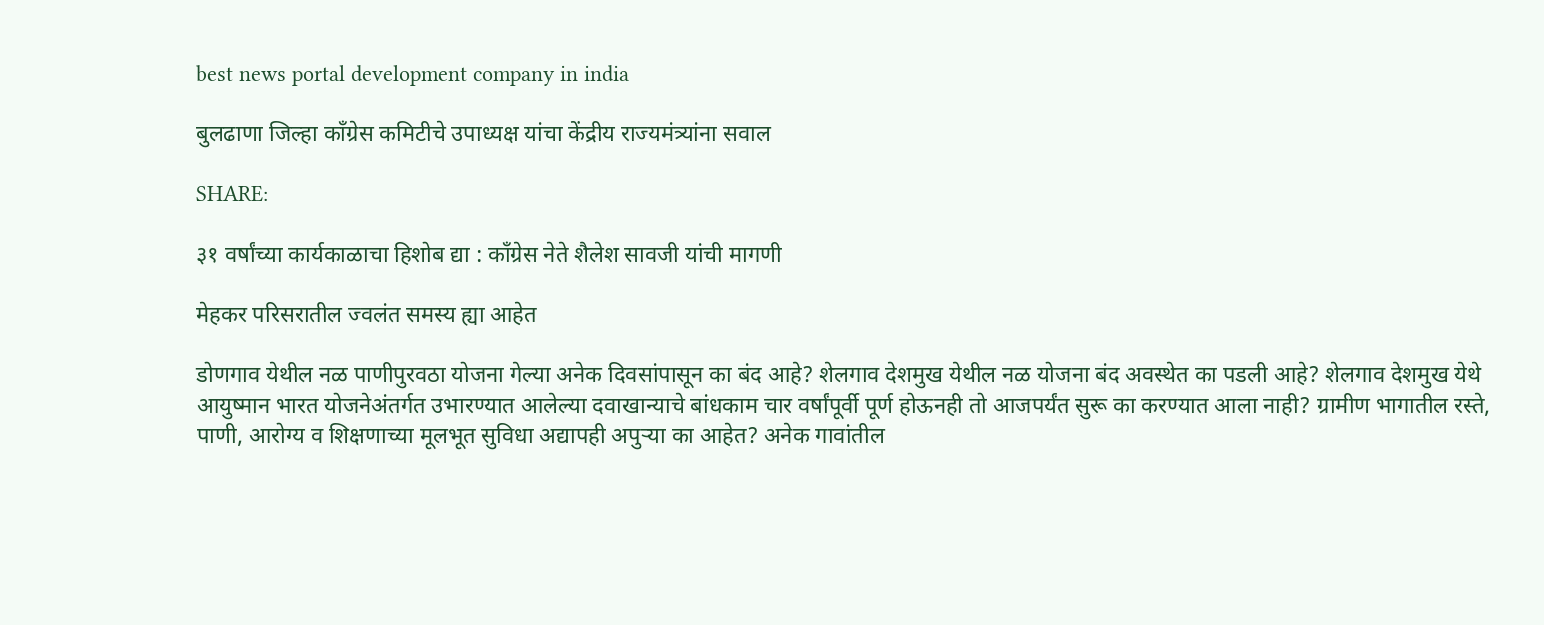best news portal development company in india

बुलढाणा जिल्हा काँग्रेस कमिटीचे उपाध्यक्ष यांचा केंद्रीय राज्यमंत्र्यांना सवाल

SHARE:

३१ वर्षांच्या कार्यकाळाचा हिशोब द्या : काँग्रेस नेते शैलेश सावजी यांची मागणी

मेहकर परिसरातील ज्वलंत समस्य ह्या आहेत

डोणगाव येथील नळ पाणीपुरवठा योजना गेल्या अनेक दिवसांपासून का बंद आहे? शेलगाव देशमुख येथील नळ योजना बंद अवस्थेत का पडली आहे? शेलगाव देशमुख येथे आयुष्मान भारत योजनेअंतर्गत उभारण्यात आलेल्या दवाखान्याचे बांधकाम चार वर्षांपूर्वी पूर्ण होऊनही तो आजपर्यंत सुरू का करण्यात आला नाही? ग्रामीण भागातील रस्ते, पाणी, आरोग्य व शिक्षणाच्या मूलभूत सुविधा अद्यापही अपुर्‍या का आहेत? अनेक गावांतील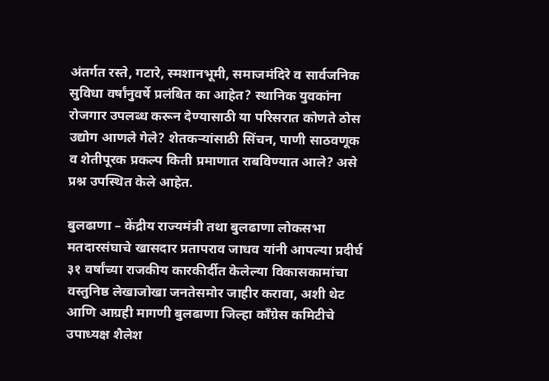अंतर्गत रस्ते, गटारे, स्मशानभूमी, समाजमंदिरे व सार्वजनिक सुविधा वर्षांनुवर्षे प्रलंबित का आहेत? स्थानिक युवकांना रोजगार उपलब्ध करून देण्यासाठी या परिसरात कोणते ठोस उद्योग आणले गेले? शेतकर्‍यांसाठी सिंचन, पाणी साठवणूक व शेतीपूरक प्रकल्प किती प्रमाणात राबविण्यात आले? असे प्रश्न उपस्थित केले आहेत.

बुलढाणा – केंद्रीय राज्यमंत्री तथा बुलढाणा लोकसभा मतदारसंघाचे खासदार प्रतापराव जाधव यांनी आपल्या प्रदीर्घ ३१ वर्षांच्या राजकीय कारकीर्दीत केलेल्या विकासकामांचा वस्तुनिष्ठ लेखाजोखा जनतेसमोर जाहीर करावा, अशी थेट आणि आग्रही मागणी बुलढाणा जिल्हा काँग्रेस कमिटीचे उपाध्यक्ष शैलेश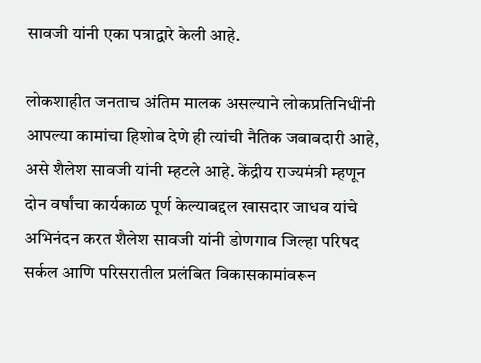सावजी यांनी एका पत्राद्वारे केली आहे.

लोकशाहीत जनताच अंतिम मालक असल्याने लोकप्रतिनिधींनी आपल्या कामांचा हिशोब देणे ही त्यांची नैतिक जबाबदारी आहे, असे शैलेश सावजी यांनी म्हटले आहे. केंद्रीय राज्यमंत्री म्हणून दोन वर्षांचा कार्यकाळ पूर्ण केल्याबद्दल खासदार जाधव यांचे अभिनंदन करत शैलेश सावजी यांनी डोणगाव जिल्हा परिषद सर्कल आणि परिसरातील प्रलंबित विकासकामांवरून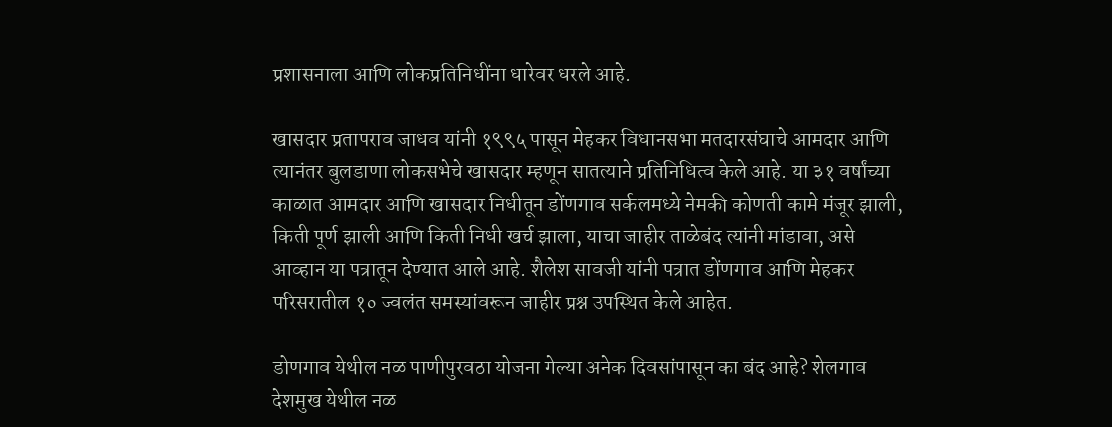प्रशासनाला आणि लोकप्रतिनिधींना धारेवर धरले आहे.

खासदार प्रतापराव जाधव यांनी १९९५ पासून मेहकर विधानसभा मतदारसंघाचे आमदार आणि त्यानंतर बुलडाणा लोकसभेचे खासदार म्हणून सातत्याने प्रतिनिधित्व केले आहे. या ३१ वर्षांच्या काळात आमदार आणि खासदार निधीतून डोंणगाव सर्कलमध्ये नेमकी कोणती कामे मंजूर झाली, किती पूर्ण झाली आणि किती निधी खर्च झाला, याचा जाहीर ताळेबंद त्यांनी मांडावा, असे आव्हान या पत्रातून देण्यात आले आहे. शैलेश सावजी यांनी पत्रात डोंणगाव आणि मेहकर परिसरातील १० ज्वलंत समस्यांवरून जाहीर प्रश्न उपस्थित केले आहेत.

डोणगाव येथील नळ पाणीपुरवठा योजना गेल्या अनेक दिवसांपासून का बंद आहे? शेलगाव देशमुख येथील नळ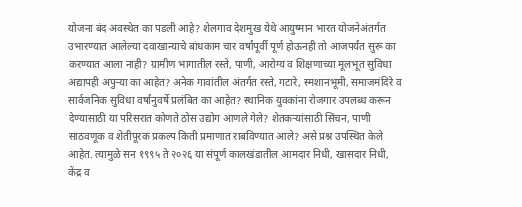योजना बंद अवस्थेत का पडली आहे? शेलगाव देशमुख येथे आयुष्मान भारत योजनेअंतर्गत उभारण्यात आलेल्या दवाखान्याचे बांधकाम चार वर्षांपूर्वी पूर्ण होऊनही तो आजपर्यंत सुरू का करण्यात आला नाही? ग्रामीण भागातील रस्ते, पाणी, आरोग्य व शिक्षणाच्या मूलभूत सुविधा अद्यापही अपुर्‍या का आहेत? अनेक गावांतील अंतर्गत रस्ते, गटारे, स्मशानभूमी, समाजमंदिरे व सार्वजनिक सुविधा वर्षांनुवर्षे प्रलंबित का आहेत? स्थानिक युवकांना रोजगार उपलब्ध करून देण्यासाठी या परिसरात कोणते ठोस उद्योग आणले गेले? शेतकर्‍यांसाठी सिंचन, पाणी साठवणूक व शेतीपूरक प्रकल्प किती प्रमाणात राबविण्यात आले? असे प्रश्न उपस्थित केले आहेत. त्यामुळे सन १९९५ ते २०२६ या संपूर्ण कालखंडातील आमदार निधी, खासदार निधी, केंद्र व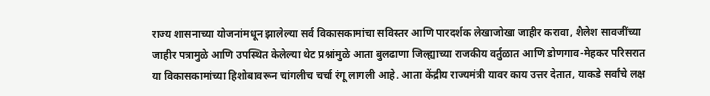राज्य शासनाच्या योजनांमधून झालेल्या सर्व विकासकामांचा सविस्तर आणि पारदर्शक लेखाजोखा जाहीर करावा, शैलेश सावजींच्या जाहीर पत्रामुळे आणि उपस्थित केलेल्या थेट प्रश्नांमुळे आता बुलढाणा जिल्ह्याच्या राजकीय वर्तुळात आणि डोणगाव-मेहकर परिसरात या विकासकामांच्या हिशोबावरून चांगलीच चर्चा रंगू लागली आहे. आता केंद्रीय राज्यमंत्री यावर काय उत्तर देतात, याकडे सर्वांचे लक्ष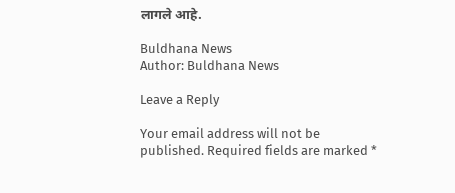लागले आहे.

Buldhana News
Author: Buldhana News

Leave a Reply

Your email address will not be published. Required fields are marked *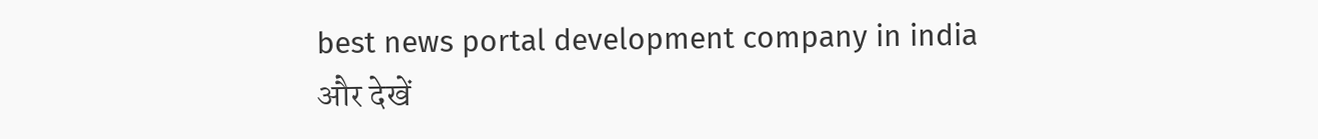best news portal development company in india
और देखें